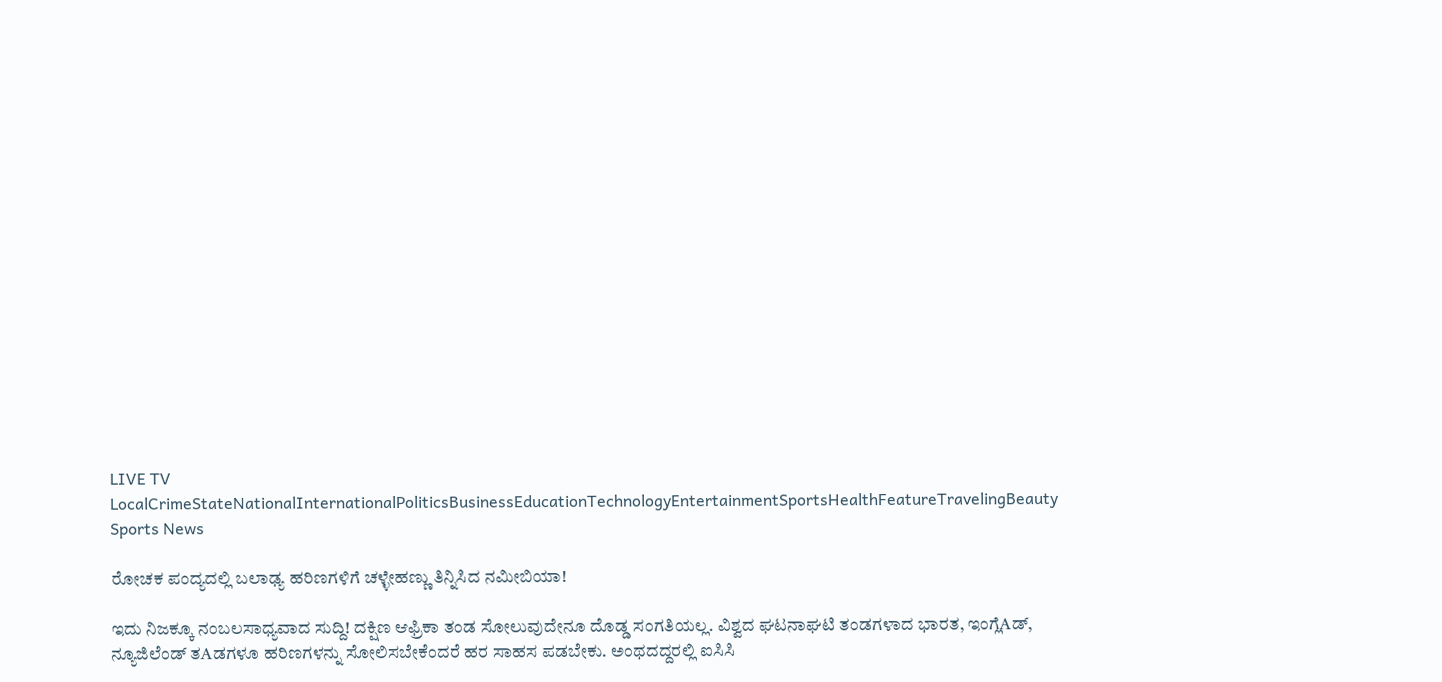LIVE TV LocalCrimeStateNationalInternationalPoliticsBusinessEducationTechnologyEntertainmentSportsHealthFeatureTravelingBeauty
Sports News

ರೋಚಕ ಪಂದ್ಯದಲ್ಲಿ ಬಲಾಢ್ಯ ಹರಿಣಗಳಿಗೆ ಚಳ್ಳೇಹಣ್ಣು ತಿನ್ನಿಸಿದ ನಮೀಬಿಯಾ!

ಇದು ನಿಜಕ್ಕೂ ನಂಬಲಸಾಧ್ಯವಾದ ಸುದ್ದಿ! ದಕ್ಷಿಣ ಆಫ್ರಿಕಾ ತಂಡ ಸೋಲುವುದೇನೂ ದೊಡ್ಡ ಸಂಗತಿಯಲ್ಲ. ವಿಶ್ವದ ಘಟನಾಘಟಿ ತಂಡಗಳಾದ ಭಾರತ, ಇಂಗ್ಲೆAಡ್, ನ್ಯೂಜಿಲೆಂಡ್ ತAಡಗಳೂ ಹರಿಣಗಳನ್ನು ಸೋಲಿಸಬೇಕೆಂದರೆ ಹರ ಸಾಹಸ ಪಡಬೇಕು. ಅಂಥದದ್ದರಲ್ಲಿ ಐಸಿಸಿ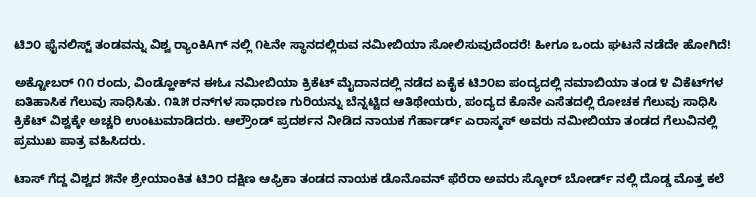ಟಿ೨೦ ಫೈನಲಿಸ್ಟ್ ತಂಡವನ್ನು ವಿಶ್ವ ರ‍್ಯಾಂಕಿAಗ್ ನಲ್ಲಿ ೧೬ನೇ ಸ್ಥಾನದಲ್ಲಿರುವ ನಮೀಬಿಯಾ ಸೋಲಿಸುವುದೆಂದರೆ! ಹೀಗೂ ಒಂದು ಘಟನೆ ನಡೆದೇ ಹೋಗಿದೆ!

ಅಕ್ಟೋಬರ್ ೧೧ ರಂದು, ವಿಂಡ್ಹೋಕ್‌ನ ಈಓಃ ನಮೀಬಿಯಾ ಕ್ರಿಕೆಟ್ ಮೈದಾನದಲ್ಲಿ ನಡೆದ ಏಕೈಕ ಟಿ೨೦ಐ ಪಂದ್ಯದಲ್ಲಿ ನಮಾಬಿಯಾ ತಂಡ ೪ ವಿಕೆಟ್‌ಗಳ ಐತಿಹಾಸಿಕ ಗೆಲುವು ಸಾಧಿಸಿತು. ೧೩೫ ರನ್‌ಗಳ ಸಾಧಾರಣ ಗುರಿಯನ್ನು ಬೆನ್ನಟ್ಟಿದ ಆತಿಥೇಯರು, ಪಂದ್ಯದ ಕೊನೇ ಎಸೆತದಲ್ಲಿ ರೋಚಕ ಗೆಲುವು ಸಾಧಿಸಿ ಕ್ರಿಕೆಟ್ ವಿಶ್ವಕ್ಕೇ ಅಚ್ಚರಿ ಉಂಟುಮಾಡಿದರು. ಆಲ್ರೌಂಡ್ ಪ್ರದರ್ಶನ ನೀಡಿದ ನಾಯಕ ಗೆರ್ಹಾರ್ಡ್ ಎರಾಸ್ಮಸ್ ಅವರು ನಮೀಬಿಯಾ ತಂಡದ ಗೆಲುವಿನಲ್ಲಿ ಪ್ರಮುಖ ಪಾತ್ರ ವಹಿಸಿದರು.

ಟಾಸ್ ಗೆದ್ದ ವಿಶ್ವದ ೫ನೇ ಶ್ರೇಯಾಂಕಿತ ಟಿ೨೦ ದಕ್ಷಿಣ ಆಫ್ರಿಕಾ ತಂಡದ ನಾಯಕ ಡೊನೊವನ್ ಫೆರೆರಾ ಅವರು ಸ್ಕೋರ್ ಬೋರ್ಡ್ ನಲ್ಲಿ ದೊಡ್ಡ ಮೊತ್ತ ಕಲೆ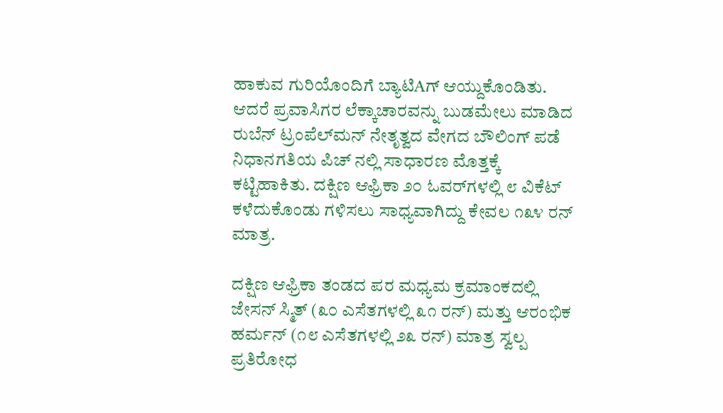ಹಾಕುವ ಗುರಿಯೊಂದಿಗೆ ಬ್ಯಾಟಿAಗ್ ಆಯ್ದುಕೊಂಡಿತು. ಆದರೆ ಪ್ರವಾಸಿಗರ ಲೆಕ್ಕಾಚಾರವನ್ನು ಬುಡಮೇಲು ಮಾಡಿದ ರುಬೆನ್ ಟ್ರಂಪೆಲ್‌ಮನ್ ನೇತೃತ್ವದ ವೇಗದ ಬೌಲಿಂಗ್ ಪಡೆ ನಿಧಾನಗತಿಯ ಪಿಚ್ ನಲ್ಲಿ ಸಾಧಾರಣ ಮೊತ್ತಕ್ಕೆ ಕಟ್ಟಿಹಾಕಿತು. ದಕ್ಷಿಣ ಆಫ್ರಿಕಾ ೨೦ ಓವರ್‌ಗಳಲ್ಲಿ ೮ ವಿಕೆಟ್ ಕಳೆದುಕೊಂಡು ಗಳಿಸಲು ಸಾಧ್ಯವಾಗಿದ್ದು ಕೇವಲ ೧೩೪ ರನ್ ಮಾತ್ರ.

ದಕ್ಷಿಣ ಆಫ್ರಿಕಾ ತಂಡದ ಪರ ಮಧ್ಯಮ ಕ್ರಮಾಂಕದಲ್ಲಿ ಜೇಸನ್ ಸ್ಮಿತ್ (೩೦ ಎಸೆತಗಳಲ್ಲಿ ೩೧ ರನ್) ಮತ್ತು ಆರಂಭಿಕ ಹರ್ಮನ್ (೧೮ ಎಸೆತಗಳಲ್ಲಿ ೨೩ ರನ್) ಮಾತ್ರ ಸ್ವಲ್ಪ ಪ್ರತಿರೋಧ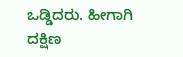ಒಡ್ಡಿದರು. ಹೀಗಾಗಿ ದಕ್ಷಿಣ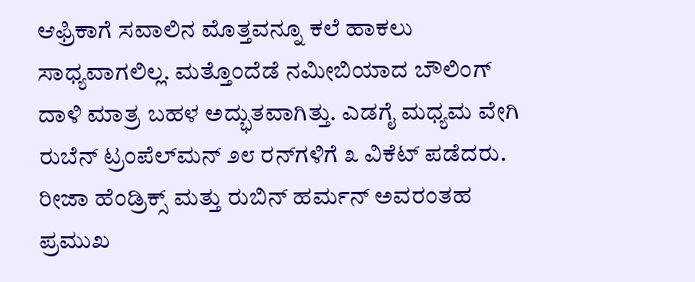ಆಫ್ರಿಕಾಗೆ ಸವಾಲಿನ ಮೊತ್ತವನ್ನೂ ಕಲೆ ಹಾಕಲು ಸಾಧ್ಯವಾಗಲಿಲ್ಲ. ಮತ್ತೊಂದೆಡೆ ನಮೀಬಿಯಾದ ಬೌಲಿಂಗ್ ದಾಳಿ ಮಾತ್ರ ಬಹಳ ಅದ್ಭುತವಾಗಿತ್ತು. ಎಡಗೈ ಮಧ್ಯಮ ವೇಗಿ ರುಬೆನ್ ಟ್ರಂಪೆಲ್‌ಮನ್ ೨೮ ರನ್‌ಗಳಿಗೆ ೩ ವಿಕೆಟ್ ಪಡೆದರು. ರೀಜಾ ಹೆಂಡ್ರಿಕ್ಸ್ ಮತ್ತು ರುಬಿನ್ ಹರ್ಮನ್ ಅವರಂತಹ ಪ್ರಮುಖ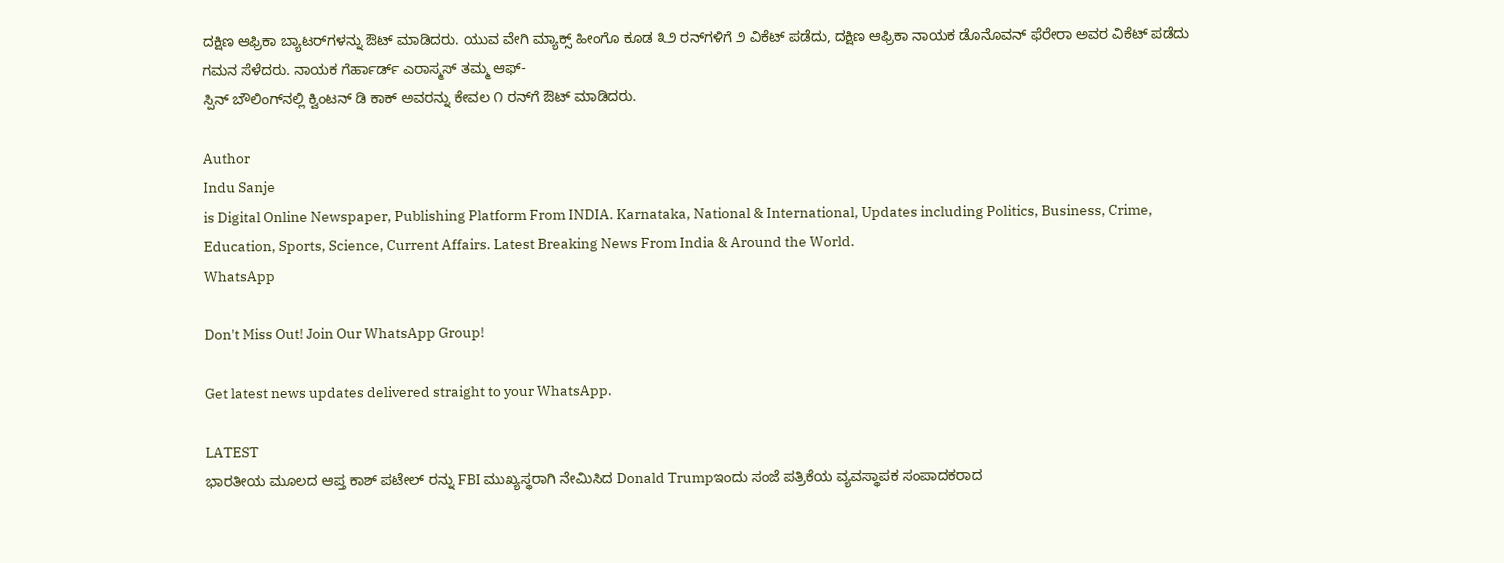ದಕ್ಷಿಣ ಆಫ್ರಿಕಾ ಬ್ಯಾಟರ್‌ಗಳನ್ನು ಔಟ್ ಮಾಡಿದರು. ಯುವ ವೇಗಿ ಮ್ಯಾಕ್ಸ್ ಹೀಂಗೊ ಕೂಡ ೩೨ ರನ್‌ಗಳಿಗೆ ೨ ವಿಕೆಟ್ ಪಡೆದು, ದಕ್ಷಿಣ ಆಫ್ರಿಕಾ ನಾಯಕ ಡೊನೊವನ್ ಫೆರೇರಾ ಅವರ ವಿಕೆಟ್ ಪಡೆದು ಗಮನ ಸೆಳೆದರು. ನಾಯಕ ಗೆರ್ಹಾರ್ಡ್ ಎರಾಸ್ಮಸ್ ತಮ್ಮ ಆಫ್-
ಸ್ಪಿನ್ ಬೌಲಿಂಗ್‌ನಲ್ಲಿ ಕ್ವಿಂಟನ್ ಡಿ ಕಾಕ್ ಅವರನ್ನು ಕೇವಲ ೧ ರನ್‌ಗೆ ಔಟ್ ಮಾಡಿದರು.

Author
Indu Sanje
is Digital Online Newspaper, Publishing Platform From INDIA. Karnataka, National & International, Updates including Politics, Business, Crime, Education, Sports, Science, Current Affairs. Latest Breaking News From India & Around the World.
WhatsApp

Don't Miss Out! Join Our WhatsApp Group!

Get latest news updates delivered straight to your WhatsApp.

LATEST
ಭಾರತೀಯ ಮೂಲದ ಆಪ್ತ ಕಾಶ್ ಪಟೇಲ್ ರನ್ನು FBI ಮುಖ್ಯಸ್ಥರಾಗಿ ನೇಮಿಸಿದ Donald Trumpಇಂದು ಸಂಜೆ ಪತ್ರಿಕೆಯ ವ್ಯವಸ್ಥಾಪಕ ಸಂಪಾದಕರಾದ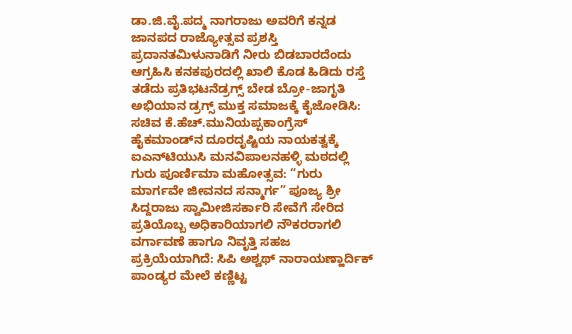ಡಾ.ಜಿ.ವೈ.ಪದ್ಮ ನಾಗರಾಜು ಅವರಿಗೆ ಕನ್ನಡ ಜಾನಪದ ರಾಜ್ಯೋತ್ಸವ ಪ್ರಶಸ್ತಿ ಪ್ರದಾನತಮಿಳುನಾಡಿಗೆ ನೀರು ಬಿಡಬಾರದೆಂದು ಆಗ್ರಹಿಸಿ ಕನಕಪುರದಲ್ಲಿ ಖಾಲಿ ಕೊಡ ಹಿಡಿದು ರಸ್ತೆ ತಡೆದು ಪ್ರತಿಭಟನೆಡ್ರಗ್ಸ್ ಬೇಡ ಬ್ರೋ-ಜಾಗೃತಿ ಅಭಿಯಾನ ಡ್ರಗ್ಸ್ ಮುಕ್ತ ಸಮಾಜಕ್ಕೆ ಕೈಜೋಡಿಸಿ: ಸಚಿವ ಕೆ.ಹೆಚ್.ಮುನಿಯಪ್ಪಕಾಂಗ್ರೆಸ್ ಹೈಕಮಾಂಡ್‌ನ ದೂರದೃಷ್ಟಿಯ ನಾಯಕತ್ವಕ್ಕೆ ಐಎನ್‌ಟಿಯುಸಿ ಮನವಿಪಾಲನಹಳ್ಳಿ ಮಠದಲ್ಲಿ ಗುರು ಪೂರ್ಣಿಮಾ ಮಹೋತ್ಸವ: “ಗುರು ಮಾರ್ಗವೇ ಜೀವನದ ಸನ್ಮಾರ್ಗ” ಪೂಜ್ಯ ಶ್ರೀ ಸಿದ್ದರಾಜು ಸ್ವಾಮೀಜಿಸರ್ಕಾರಿ ಸೇವೆಗೆ ಸೇರಿದ ಪ್ರತಿಯೊಬ್ಬ ಅಧಿಕಾರಿಯಾಗಲಿ ನೌಕರರಾಗಲಿ ವರ್ಗಾವಣೆ ಹಾಗೂ ನಿವೃತ್ತಿ ಸಹಜ ಪ್ರಕ್ರಿಯೆಯಾಗಿದೆ: ಸಿಪಿ ಅಶ್ವಥ್ ನಾರಾಯಣ್ಹಾರ್ದಿಕ್ ಪಾಂಡ್ಯರ ಮೇಲೆ ಕಣ್ಣಿಟ್ಟ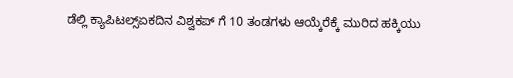ಡೆಲ್ಲಿ ಕ್ಯಾಪಿಟಲ್ಸ್ಏಕದಿನ ವಿಶ್ವಕಪ್ ಗೆ 10 ತಂಡಗಳು ಆಯ್ಕೆರೆಕ್ಕೆ ಮುರಿದ ಹಕ್ಕಿಯು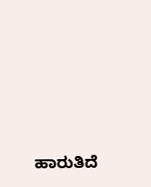ಹಾರುತಿದೆ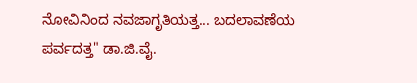ನೋವಿನಿಂದ ನವಜಾಗೃತಿಯತ್ತ... ಬದಲಾವಣೆಯ ಪರ್ವದತ್ತ" ಡಾ.ಜಿ.ವೈ.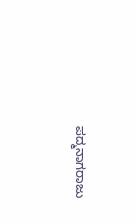ಪದ್ಮನಾಗರಾಜು